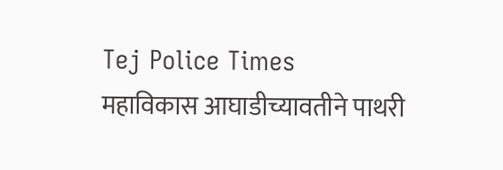Tej Police Times
महाविकास आघाडीच्यावतीने पाथरी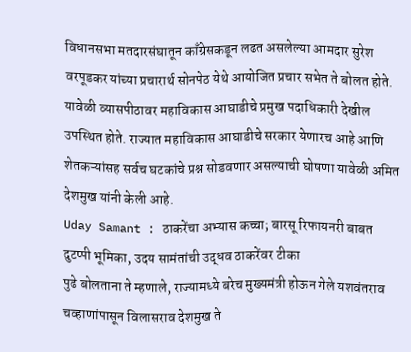विधानसभा मतदारसंघातून काँग्रेसकडून लढत असलेल्या आमदार सुरेश वरपूडकर यांच्या प्रचारार्थ सोनपेठ येथे आयोजित प्रचार सभेत ते बोलत होते. यावेळी व्यासपीठावर महाविकास आघाडीचे प्रमुख पदाधिकारी देखील उपस्थित होते. राज्यात महाविकास आघाडीचे सरकार येणारच आहे आणि शेतकऱ्यांसह सर्वच घटकांचे प्रश्न सोडवणार असल्याची घोषणा यावेळी अमित देशमुख यांनी केली आहे.
Uday Samant : ठाकरेंचा अभ्यास कच्चा; बारसू रिफायनरी बाबत दुटप्पी भूमिका, उदय सामंतांची उद्धव ठाकरेंवर टीका
पुढे बोलताना ते म्हणाले, राज्यामध्ये बरेच मुख्यमंत्री होऊन गेले यशवंतराव चव्हाणांपासून विलासराव देशमुख ते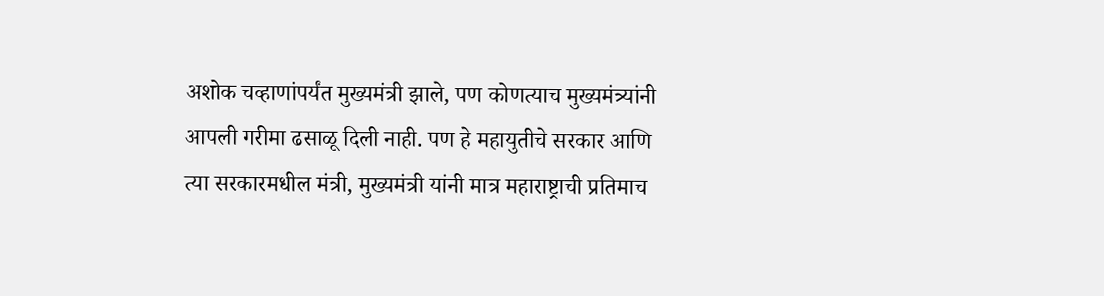अशोक चव्हाणांपर्यंत मुख्यमंत्री झाले, पण कोणत्याच मुख्यमंत्र्यांनी आपली गरीमा ढसाळू दिली नाही. पण हे महायुतीचे सरकार आणि त्या सरकारमधील मंत्री, मुख्यमंत्री यांनी मात्र महाराष्ट्राची प्रतिमाच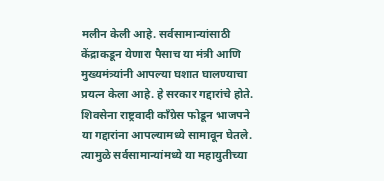मलीन केली आहे. सर्वसामान्यांसाठी केंद्राकडून येणारा पैसाच या मंत्री आणि मुख्यमंत्र्यांनी आपल्या घशात घालण्याचा प्रयत्न केला आहे. हे सरकार गद्दारांचे होते. शिवसेना राष्ट्रवादी काँग्रेस फोडून भाजपने या गद्दारांना आपल्यामध्ये सामावून घेतले. त्यामुळे सर्वसामान्यांमध्ये या महायुतीच्या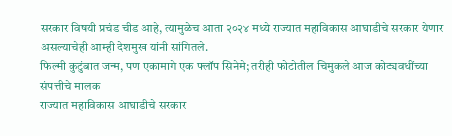सरकार विषयी प्रचंड चीड आहे, त्यामुळेच आता २०२४ मध्ये राज्यात महाविकास आघाडीचे सरकार येणार असल्याचेही आम्ही देशमुख यांनी सांगितले.
फिल्मी कुटुंबात जन्म, पण एकामागे एक फ्लॉप सिनेमे; तरीही फोटोतील चिमुकले आज कोट्यवधींच्या संपत्तीचे मालक
राज्यात महाविकास आघाडीचे सरकार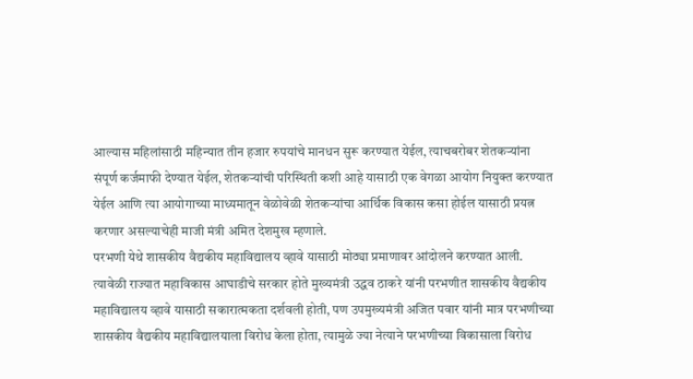आल्यास महिलांसाठी महिन्यात तीन हजार रुपयांचे मानधन सुरू करण्यात येईल, त्याचबरोबर शेतकऱ्यांना संपूर्ण कर्जमाफी देण्यात येईल, शेतकऱ्यांची परिस्थिती कशी आहे यासाठी एक वेगळा आयोग नियुक्त करण्यात येईल आणि त्या आयोगाच्या माध्यमातून वेळोवेळी शेतकऱ्यांचा आर्थिक विकास कसा होईल यासाठी प्रयत्न करणार असल्याचेही माजी मंत्री अमित देशमुख म्हणाले.
परभणी येथे शासकीय वैद्यकीय महाविद्यालय व्हावे यासाठी मोठ्या प्रमाणावर आंदोलने करण्यात आली. त्यावेळी राज्यात महाविकास आघाडीचे सरकार होते मुख्यमंत्री उद्धव ठाकरे यांनी परभणीत शासकीय वैद्यकीय महाविद्यालय व्हावे यासाठी सकारात्मकता दर्शवली होती, पण उपमुख्यमंत्री अजित पवार यांनी मात्र परभणीच्या शासकीय वैद्यकीय महाविद्यालयाला विरोध केला होता, त्यामुळे ज्या नेत्याने परभणीच्या विकासाला विरोध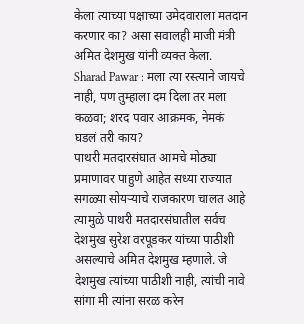केला त्याच्या पक्षाच्या उमेदवाराला मतदान करणार का? असा सवालही माजी मंत्री अमित देशमुख यांनी व्यक्त केला.
Sharad Pawar : मला त्या रस्त्याने जायचे नाही, पण तुम्हाला दम दिला तर मला कळवा; शरद पवार आक्रमक, नेमकं घडलं तरी काय?
पाथरी मतदारसंघात आमचे मोठ्या प्रमाणावर पाहुणे आहेत सध्या राज्यात सगळ्या सोयऱ्याचे राजकारण चालत आहे त्यामुळे पाथरी मतदारसंघातील सर्वच देशमुख सुरेश वरपूडकर यांच्या पाठीशी असल्याचे अमित देशमुख म्हणाले. जे देशमुख त्यांच्या पाठीशी नाही, त्यांची नावे सांगा मी त्यांना सरळ करेन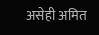असेही अमित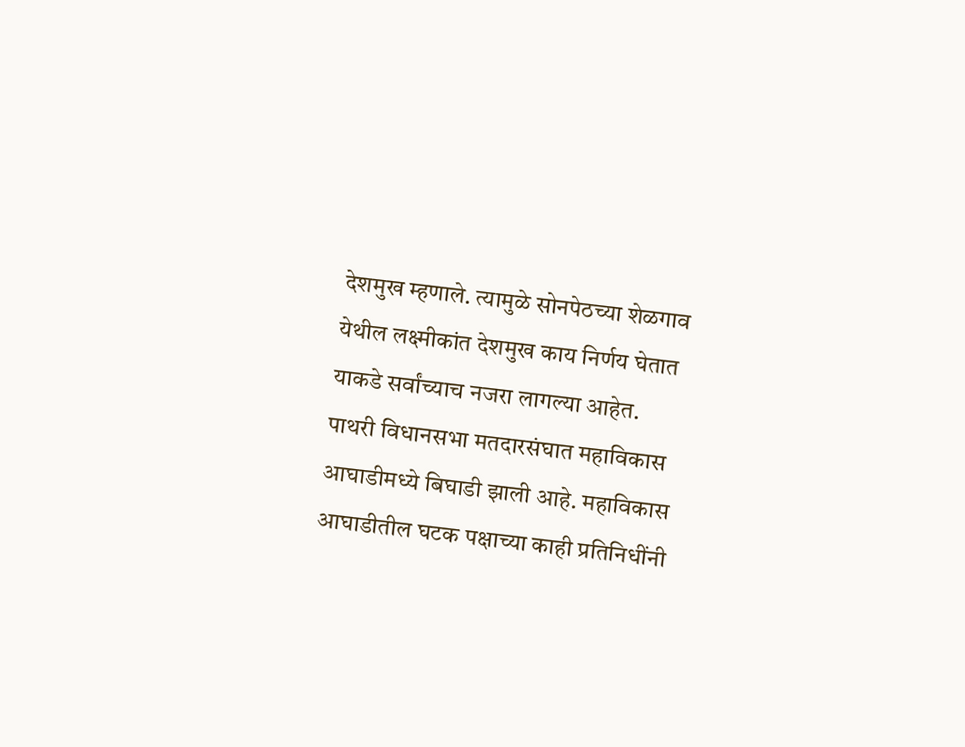देशमुख म्हणाले. त्यामुळे सोनपेठच्या शेळगाव येथील लक्ष्मीकांत देशमुख काय निर्णय घेतात याकडे सर्वांच्याच नजरा लागल्या आहेत.
पाथरी विधानसभा मतदारसंघात महाविकास आघाडीमध्ये बिघाडी झाली आहे. महाविकास आघाडीतील घटक पक्षाच्या काही प्रतिनिधींनी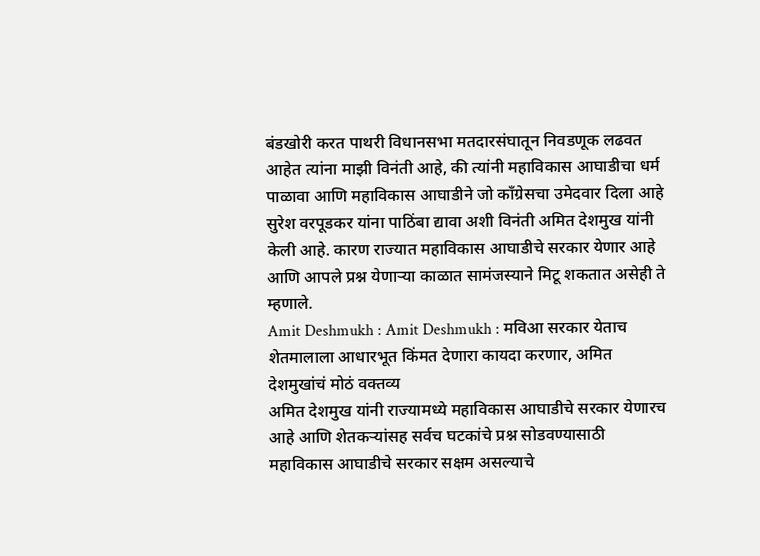बंडखोरी करत पाथरी विधानसभा मतदारसंघातून निवडणूक लढवत आहेत त्यांना माझी विनंती आहे, की त्यांनी महाविकास आघाडीचा धर्म पाळावा आणि महाविकास आघाडीने जो काँग्रेसचा उमेदवार दिला आहे सुरेश वरपूडकर यांना पाठिंबा द्यावा अशी विनंती अमित देशमुख यांनी केली आहे. कारण राज्यात महाविकास आघाडीचे सरकार येणार आहे आणि आपले प्रश्न येणाऱ्या काळात सामंजस्याने मिटू शकतात असेही ते म्हणाले.
Amit Deshmukh : Amit Deshmukh : मविआ सरकार येताच शेतमालाला आधारभूत किंमत देणारा कायदा करणार, अमित देशमुखांचं मोठं वक्तव्य
अमित देशमुख यांनी राज्यामध्ये महाविकास आघाडीचे सरकार येणारच आहे आणि शेतकऱ्यांसह सर्वच घटकांचे प्रश्न सोडवण्यासाठी महाविकास आघाडीचे सरकार सक्षम असल्याचे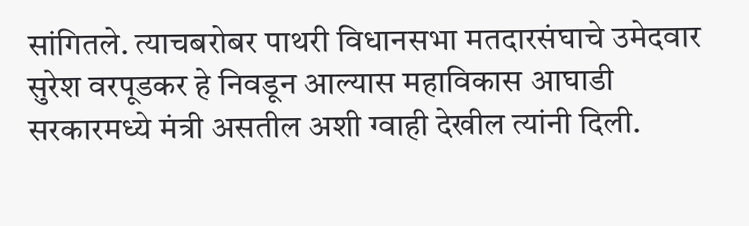सांगितले. त्याचबरोबर पाथरी विधानसभा मतदारसंघाचे उमेदवार सुरेश वरपूडकर हे निवडून आल्यास महाविकास आघाडी सरकारमध्ये मंत्री असतील अशी ग्वाही देखील त्यांनी दिली.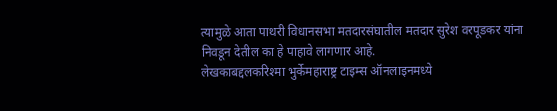त्यामुळे आता पाथरी विधानसभा मतदारसंघातील मतदार सुरेश वरपूडकर यांना निवडून देतील का हे पाहावे लागणार आहे.
लेखकाबद्दलकरिश्मा भुर्केमहाराष्ट्र टाइम्स ऑनलाइनमध्ये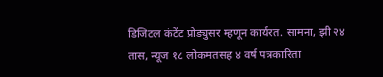डिजिटल कंटेंट प्रोड्युसर म्हणून कार्यरत. सामना, झी २४ तास, न्यूज १८ लोकमतसह ४ वर्ष पत्रकारिता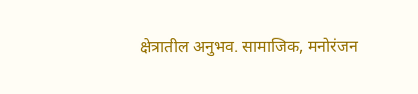क्षेत्रातील अनुभव. सामाजिक, मनोरंजन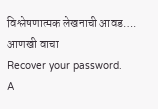विश्लेषणात्मक लेखनाची आवड…. आणखी वाचा
Recover your password.
A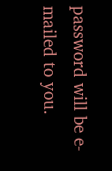password will be e-mailed to you.